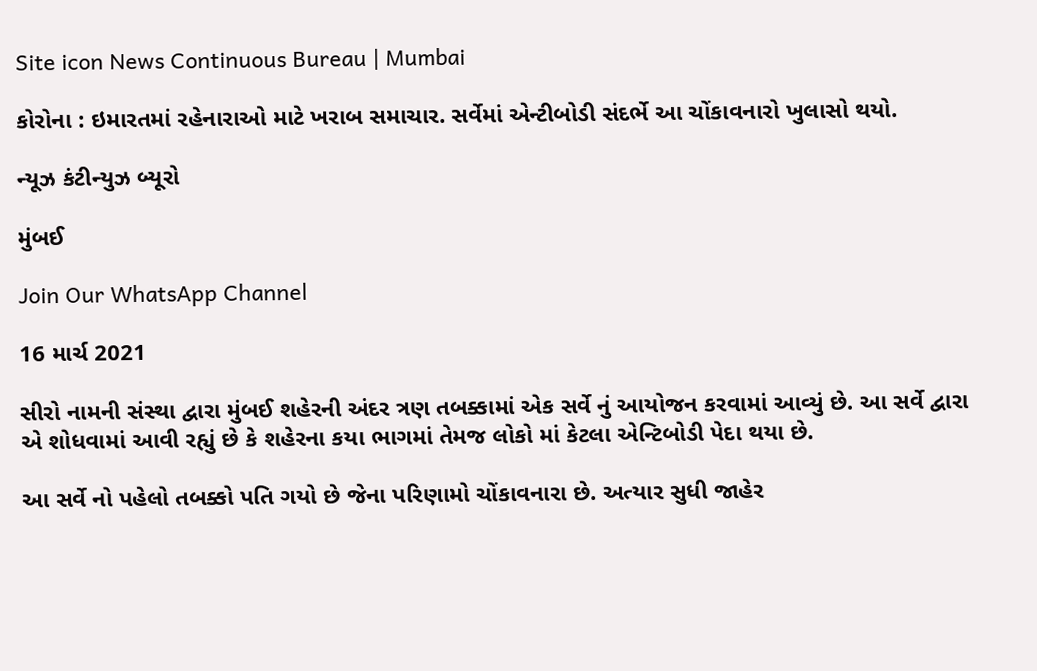Site icon News Continuous Bureau | Mumbai

કોરોના : ઇમારતમાં રહેનારાઓ માટે ખરાબ સમાચાર. સર્વેમાં એન્ટીબોડી સંદર્ભે આ ચોંકાવનારો ખુલાસો થયો.

ન્યૂઝ કંટીન્યુઝ બ્યૂરો

મુંબઈ

Join Our WhatsApp Channel

16 માર્ચ 2021

સીરો નામની સંસ્થા દ્વારા મુંબઈ શહેરની અંદર ત્રણ તબક્કામાં એક સર્વે નું આયોજન કરવામાં આવ્યું છે. આ સર્વે દ્વારા એ શોધવામાં આવી રહ્યું છે કે શહેરના કયા ભાગમાં તેમજ લોકો માં કેટલા એન્ટિબોડી પેદા થયા છે.

આ સર્વે નો પહેલો તબક્કો પતિ ગયો છે જેના પરિણામો ચોંકાવનારા છે. અત્યાર સુધી જાહેર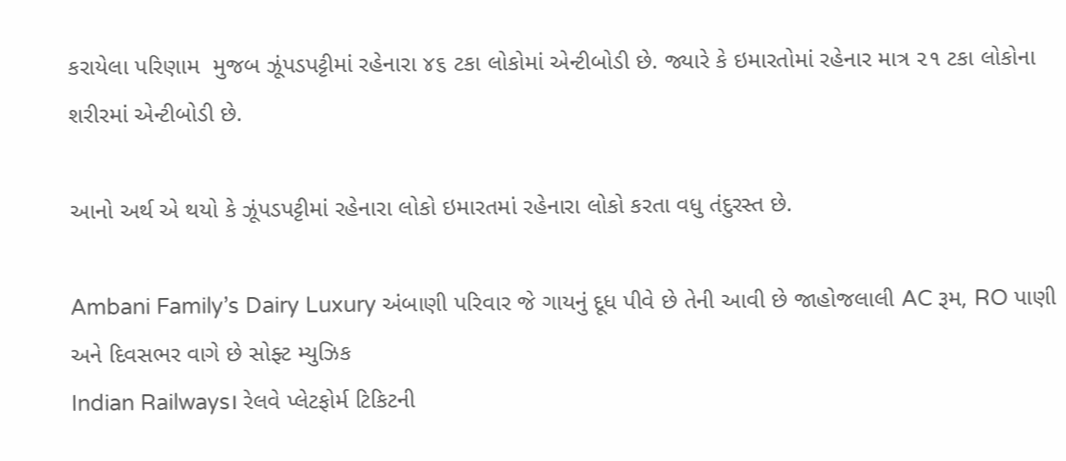કરાયેલા પરિણામ  મુજબ ઝૂંપડપટ્ટીમાં રહેનારા ૪૬ ટકા લોકોમાં એન્ટીબોડી છે. જ્યારે કે ઇમારતોમાં રહેનાર માત્ર ૨૧ ટકા લોકોના શરીરમાં એન્ટીબોડી છે.

આનો અર્થ એ થયો કે ઝૂંપડપટ્ટીમાં રહેનારા લોકો ઇમારતમાં રહેનારા લોકો કરતા વધુ તંદુરસ્ત છે.

Ambani Family’s Dairy Luxury અંબાણી પરિવાર જે ગાયનું દૂધ પીવે છે તેની આવી છે જાહોજલાલી AC રૂમ, RO પાણી અને દિવસભર વાગે છે સોફ્ટ મ્યુઝિક
Indian Railways। રેલવે પ્લેટફોર્મ ટિકિટની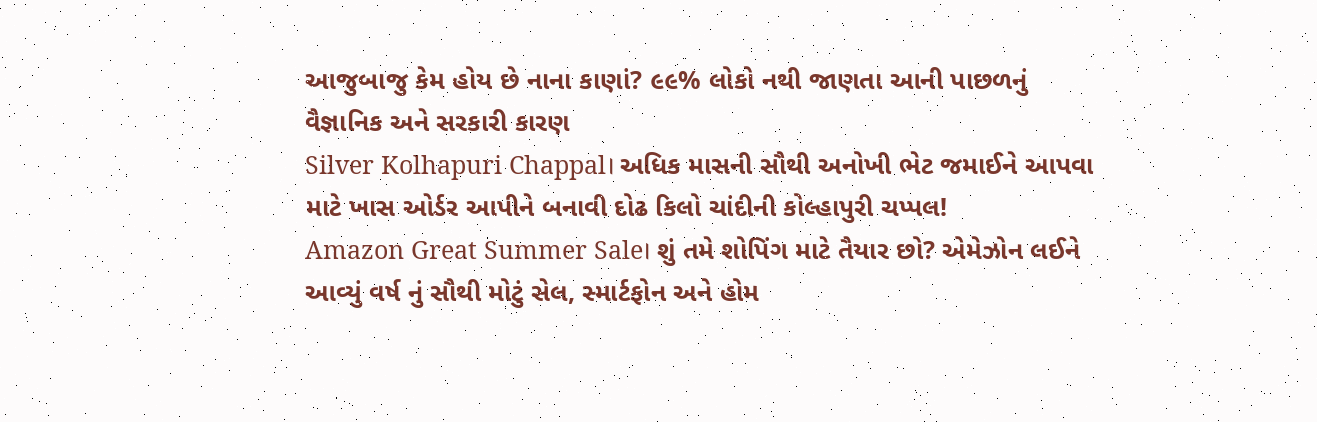આજુબાજુ કેમ હોય છે નાના કાણાં? ૯૯% લોકો નથી જાણતા આની પાછળનું વૈજ્ઞાનિક અને સરકારી કારણ
Silver Kolhapuri Chappal। અધિક માસની સૌથી અનોખી ભેટ જમાઈને આપવા માટે ખાસ ઓર્ડર આપીને બનાવી દોઢ કિલો ચાંદીની કોલ્હાપુરી ચપ્પલ!
Amazon Great Summer Sale। શું તમે શોપિંગ માટે તૈયાર છો? એમેઝોન લઈને આવ્યું વર્ષ નું સૌથી મોટું સેલ, સ્માર્ટફોન અને હોમ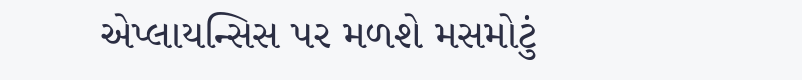એપ્લાયન્સિસ પર મળશે મસમોટું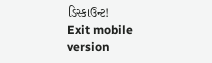ડિસ્કાઉન્ટ!
Exit mobile version